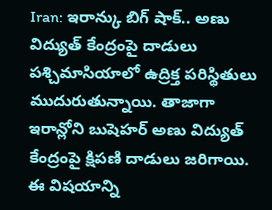Iran: ఇరాన్కు బిగ్ షాక్.. అణు విద్యుత్ కేంద్రంపై దాడులు
పశ్చిమాసియాలో ఉద్రిక్త పరిస్థితులు ముదురుతున్నాయి. తాజాగా ఇరాన్లోని బుషెహర్ అణు విద్యుత్ కేంద్రంపై క్షిపణి దాడులు జరిగాయి. ఈ విషయాన్ని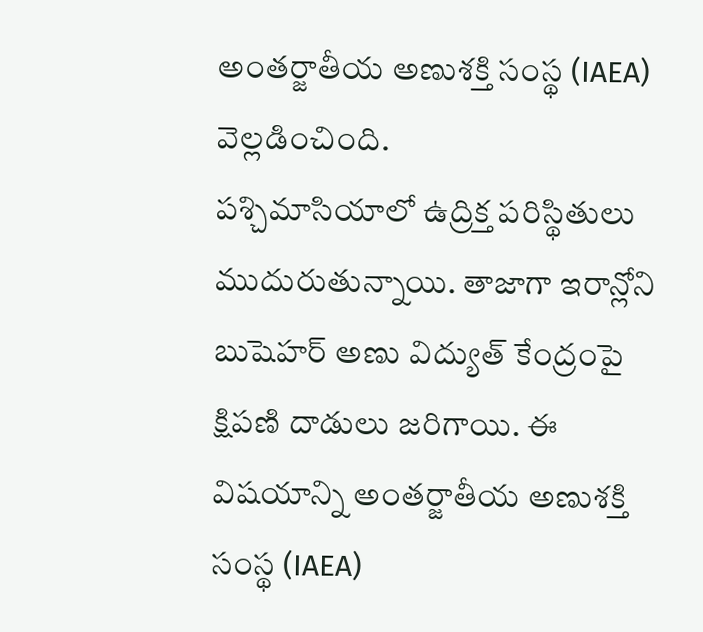అంతర్జాతీయ అణుశక్తి సంస్థ (IAEA) వెల్లడించింది.
పశ్చిమాసియాలో ఉద్రిక్త పరిస్థితులు ముదురుతున్నాయి. తాజాగా ఇరాన్లోని బుషెహర్ అణు విద్యుత్ కేంద్రంపై క్షిపణి దాడులు జరిగాయి. ఈ విషయాన్ని అంతర్జాతీయ అణుశక్తి సంస్థ (IAEA)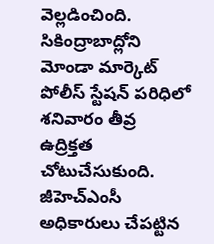వెల్లడించింది.
సికింద్రాబాద్లోని మోండా మార్కెట్ పోలీస్ స్టేషన్ పరిధిలో శనివారం తీవ్ర ఉద్రిక్తత చోటుచేసుకుంది. జీహెచ్ఎంసీ అధికారులు చేపట్టిన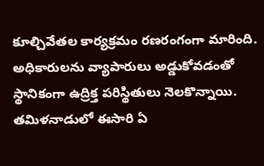కూల్చివేతల కార్యక్రమం రణరంగంగా మారింది. అధికారులను వ్యాపారులు అడ్డుకోవడంతో స్థానికంగా ఉద్రిక్త పరిస్థితులు నెలకొన్నాయి.
తమిళనాడులో ఈసారి ఏ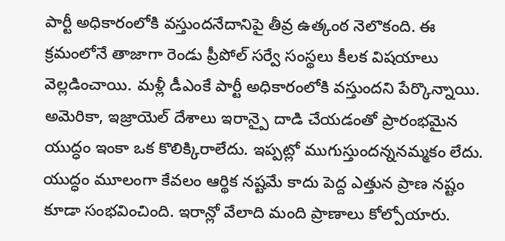పార్టీ అధికారంలోకి వస్తుందనేదానిపై తీవ్ర ఉత్కంఠ నెలొకంది. ఈ క్రమంలోనే తాజాగా రెండు ప్రీపోల్ సర్వే సంస్థలు కీలక విషయాలు వెల్లడించాయి. మళ్లీ డీఎంకే పార్టీ అధికారంలోకి వస్తుందని పేర్కొన్నాయి.
అమెరికా, ఇజ్రాయెల్ దేశాలు ఇరాన్పై దాడి చేయడంతో ప్రారంభమైన యుద్ధం ఇంకా ఒక కొలిక్కిరాలేదు. ఇప్పట్లో ముగుస్తుందన్ననమ్మకం లేదు. యుద్ధం మూలంగా కేవలం ఆర్థిక నష్టమే కాదు పెద్ద ఎత్తున ప్రాణ నష్టం కూడా సంభవించింది. ఇరాన్లో వేలాది మంది ప్రాణాలు కోల్పోయారు.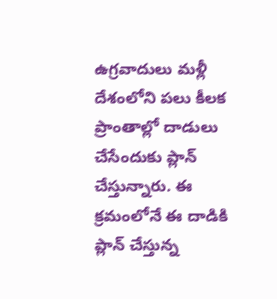ఉగ్రవాదులు మళ్లీ దేశంలోని పలు కీలక ప్రాంతాల్లో దాడులు చేసేందుకు ప్లాన్ చేస్తున్నారు. ఈ క్రమంలోనే ఈ దాడికి ప్లాన్ చేస్తున్న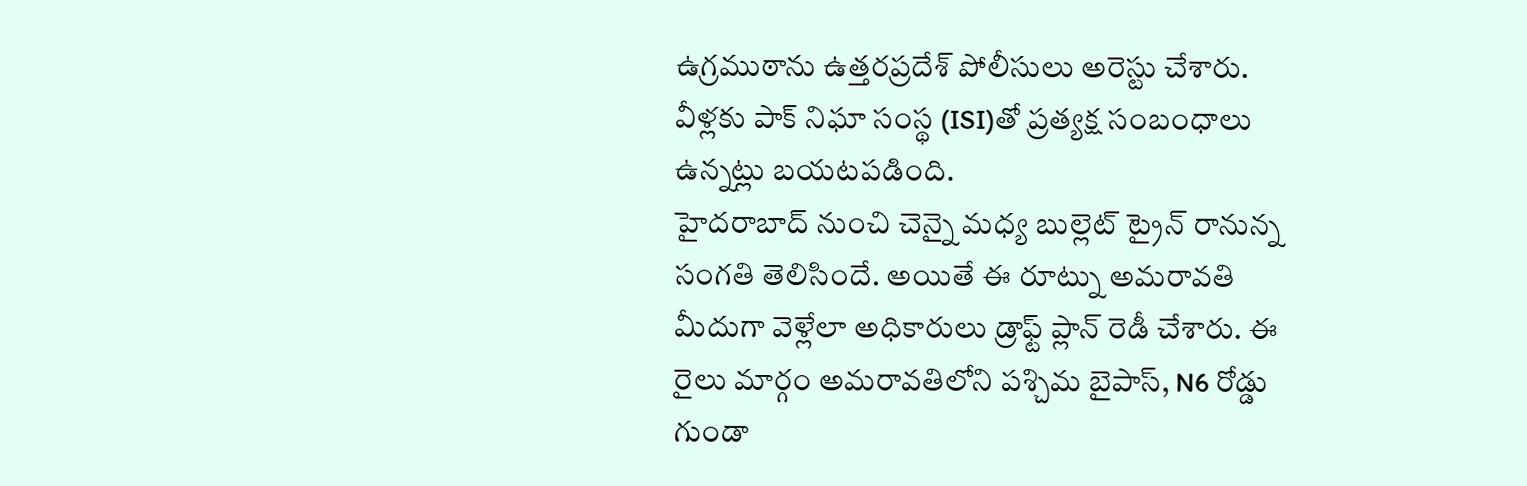ఉగ్రముఠాను ఉత్తరప్రదేశ్ పోలీసులు అరెస్టు చేశారు. వీళ్లకు పాక్ నిఘా సంస్థ (ISI)తో ప్రత్యక్ష సంబంధాలు ఉన్నట్లు బయటపడింది.
హైదరాబాద్ నుంచి చెన్నై మధ్య బుల్లెట్ ట్రైన్ రానున్న సంగతి తెలిసిందే. అయితే ఈ రూట్ను అమరావతి మీదుగా వెళ్లేలా అధికారులు డ్రాఫ్ట్ ప్లాన్ రెడీ చేశారు. ఈ రైలు మార్గం అమరావతిలోని పశ్చిమ బైపాస్, N6 రోడ్డు గుండా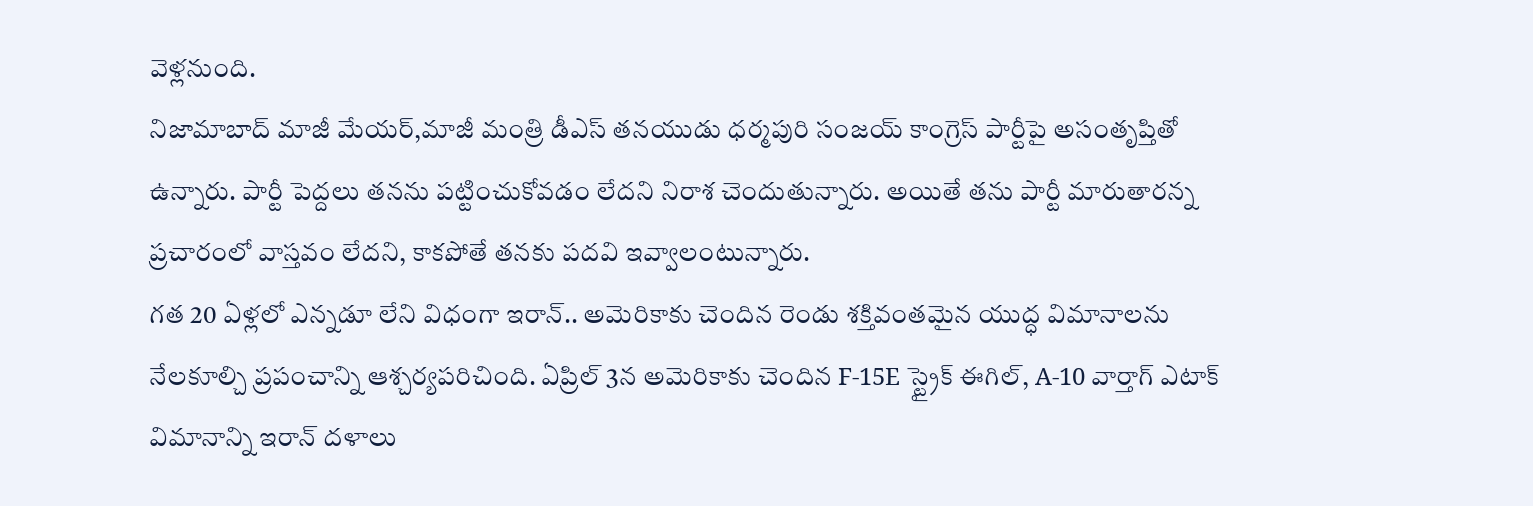వెళ్లనుంది.
నిజామాబాద్ మాజీ మేయర్,మాజీ మంత్రి డీఎస్ తనయుడు ధర్మపురి సంజయ్ కాంగ్రెస్ పార్టీపై అసంతృప్తితో ఉన్నారు. పార్టీ పెద్దలు తనను పట్టించుకోవడం లేదని నిరాశ చెందుతున్నారు. అయితే తను పార్టీ మారుతారన్న ప్రచారంలో వాస్తవం లేదని, కాకపోతే తనకు పదవి ఇవ్వాలంటున్నారు.
గత 20 ఏళ్లలో ఎన్నడూ లేని విధంగా ఇరాన్.. అమెరికాకు చెందిన రెండు శక్తివంతమైన యుద్ధ విమానాలను నేలకూల్చి ప్రపంచాన్ని ఆశ్చర్యపరిచింది. ఏప్రిల్ 3న అమెరికాకు చెందిన F-15E స్ట్రైక్ ఈగిల్, A-10 వార్తాగ్ ఎటాక్ విమానాన్ని ఇరాన్ దళాలు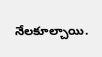నేలకూల్చాయి.